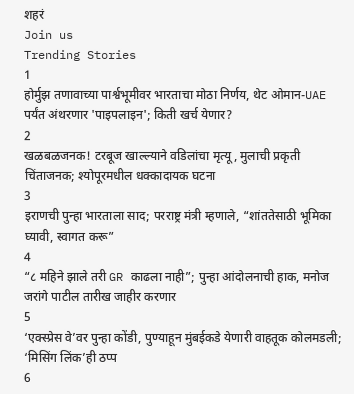शहरं
Join us
Trending Stories
1
होर्मुझ तणावाच्या पार्श्वभूमीवर भारताचा मोठा निर्णय, थेट ओमान-UAE पर्यंत अंथरणार 'पाइपलाइन'; किती खर्च येणार?
2
खळबळजनक! टरबूज खाल्ल्याने वडिलांचा मृत्यू, मुलाची प्रकृती चिंताजनक; श्योपूरमधील धक्कादायक घटना
3
इराणची पुन्हा भारताला साद; परराष्ट्र मंत्री म्हणाले, “शांततेसाठी भूमिका घ्यावी, स्वागत करू”
4
“८ महिने झाले तरी GR काढला नाही”; पुन्हा आंदोलनाची हाक, मनोज जरांगे पाटील तारीख जाहीर करणार
5
‘एक्स्प्रेस वे’वर पुन्हा कोंडी, पुण्याहून मुंबईकडे येणारी वाहतूक कोलमडली; ‘मिसिंग लिंक’ही ठप्प
6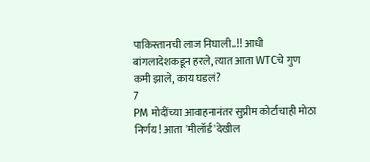पाकिस्तानची लाज निघाली..!! आधी बांगलादेशकडून हरले, त्यात आता WTCचे गुण कमी झाले, काय घडलं?
7
PM मोदींच्या आवाहनानंतर सुप्रीम कोर्टाचाही मोठा निर्णय! आता 'मीलॉर्ड'देखील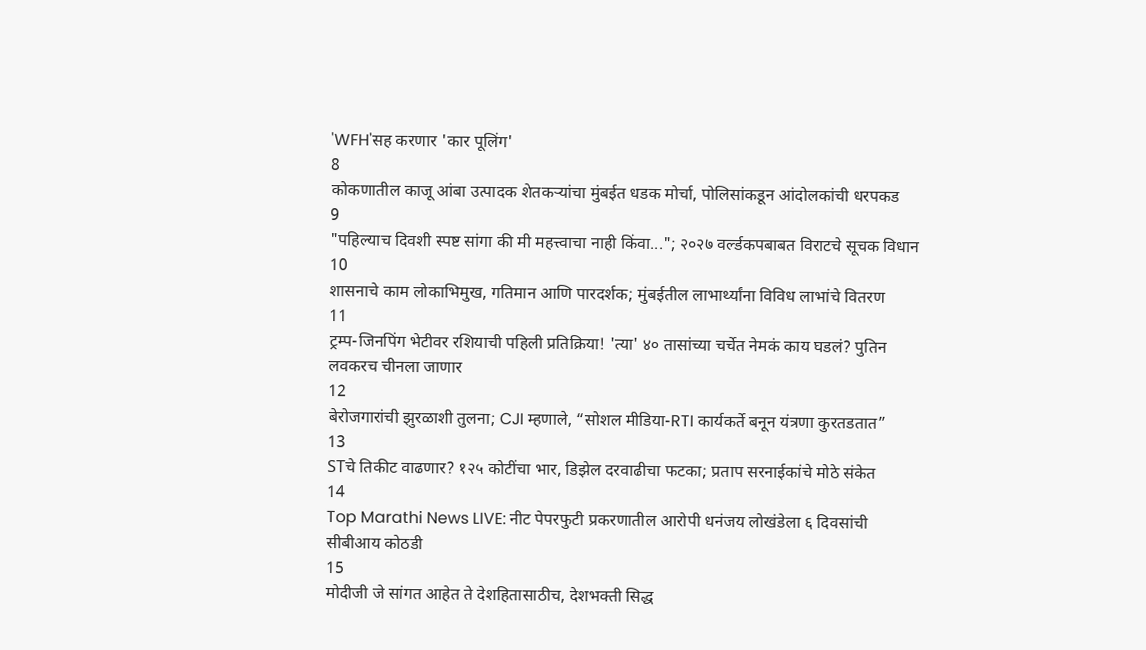'WFH'सह करणार 'कार पूलिंग'
8
कोकणातील काजू आंबा उत्पादक शेतकऱ्यांचा मुंबईत धडक मोर्चा, पोलिसांकडून आंदोलकांची धरपकड
9
"पहिल्याच दिवशी स्पष्ट सांगा की मी महत्त्वाचा नाही किंवा..."; २०२७ वर्ल्डकपबाबत विराटचे सूचक विधान
10
शासनाचे काम लोकाभिमुख, गतिमान आणि पारदर्शक; मुंबईतील लाभार्थ्यांना विविध लाभांचे वितरण
11
ट्रम्प-जिनपिंग भेटीवर रशियाची पहिली प्रतिक्रिया! 'त्या' ४० तासांच्या चर्चेत नेमकं काय घडलं? पुतिन लवकरच चीनला जाणार
12
बेरोजगारांची झुरळाशी तुलना; CJI म्हणाले, “सोशल मीडिया-RTI कार्यकर्ते बनून यंत्रणा कुरतडतात”
13
STचे तिकीट वाढणार? १२५ कोटींचा भार, डिझेल दरवाढीचा फटका; प्रताप सरनाईकांचे मोठे संकेत
14
Top Marathi News LIVE: नीट पेपरफुटी प्रकरणातील आरोपी धनंजय लोखंडेला ६ दिवसांची सीबीआय कोठडी
15
मोदीजी जे सांगत आहेत ते देशहितासाठीच, देशभक्ती सिद्ध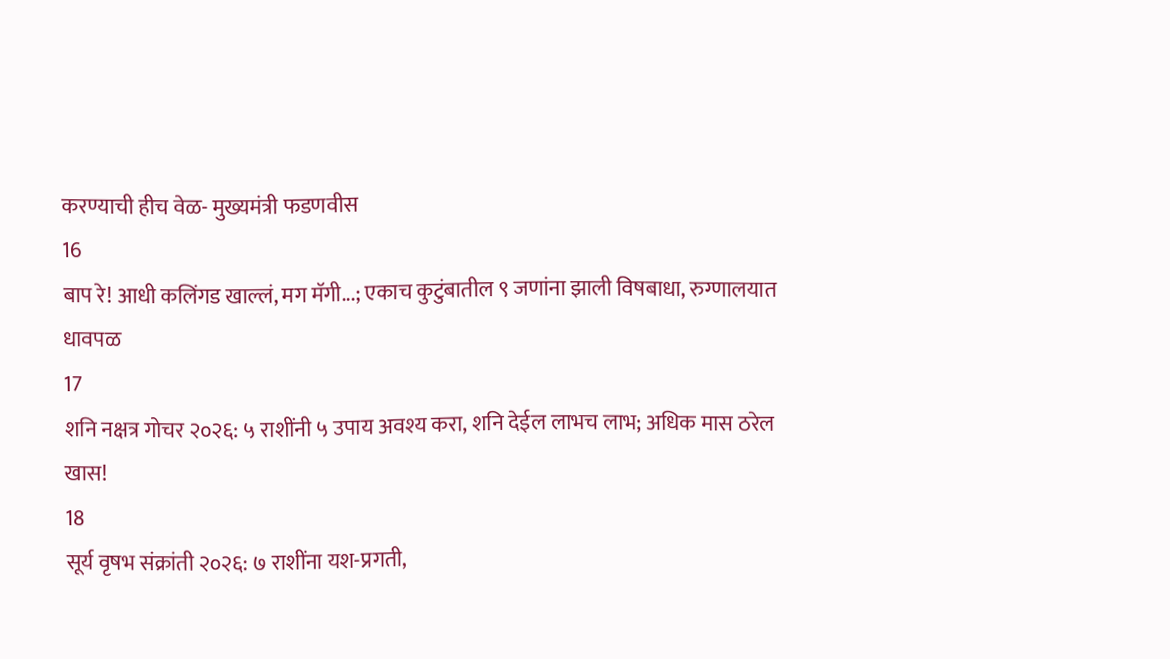करण्याची हीच वेळ- मुख्यमंत्री फडणवीस
16
बाप रे! आधी कलिंगड खाल्लं, मग मॅगी...; एकाच कुटुंबातील ९ जणांना झाली विषबाधा, रुग्णालयात धावपळ
17
शनि नक्षत्र गोचर २०२६: ५ राशींनी ५ उपाय अवश्य करा, शनि देईल लाभच लाभ; अधिक मास ठरेल खास!
18
सूर्य वृषभ संक्रांती २०२६: ७ राशींना यश-प्रगती,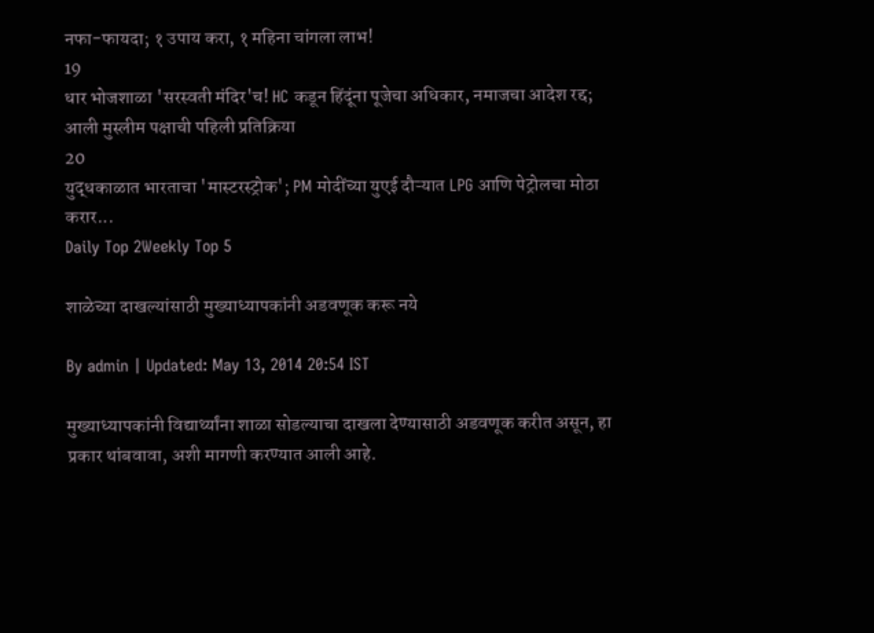नफा-फायदा; १ उपाय करा, १ महिना चांगला लाभ!
19
धार भोजशाळा 'सरस्वती मंदिर'च! HC कडून हिंदूंना पूजेचा अधिकार, नमाजचा आदेश रद्द; आली मुस्लीम पक्षाची पहिली प्रतिक्रिया
20
युद्धकाळात भारताचा 'मास्टरस्ट्रोक'; PM मोदींच्या युएई दौऱ्यात LPG आणि पेट्रोलचा मोठा करार...
Daily Top 2Weekly Top 5

शाळेच्या दाखल्यांसाठी मुख्याध्यापकांनी अडवणूक करू नये

By admin | Updated: May 13, 2014 20:54 IST

मुख्याध्यापकांनी विद्यार्थ्यांना शाळा सोडल्याचा दाखला देण्यासाठी अडवणूक करीत असून, हा प्रकार थांबवावा, अशी मागणी करण्यात आली आहे.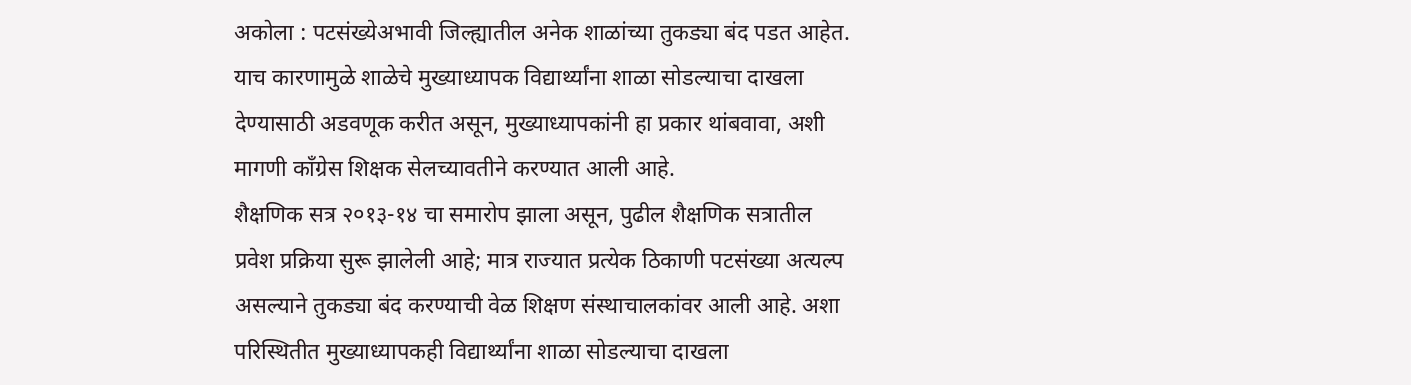अकोला : पटसंख्येअभावी जिल्ह्यातील अनेक शाळांच्या तुकड्या बंद पडत आहेत. याच कारणामुळे शाळेचे मुख्याध्यापक विद्यार्थ्यांना शाळा सोडल्याचा दाखला देण्यासाठी अडवणूक करीत असून, मुख्याध्यापकांनी हा प्रकार थांबवावा, अशी मागणी काँग्रेस शिक्षक सेलच्यावतीने करण्यात आली आहे.
शैक्षणिक सत्र २०१३-१४ चा समारोप झाला असून, पुढील शैक्षणिक सत्रातील प्रवेश प्रक्रिया सुरू झालेली आहे; मात्र राज्यात प्रत्येक ठिकाणी पटसंख्या अत्यल्प असल्याने तुकड्या बंद करण्याची वेळ शिक्षण संस्थाचालकांवर आली आहे. अशा परिस्थितीत मुख्याध्यापकही विद्यार्थ्यांना शाळा सोडल्याचा दाखला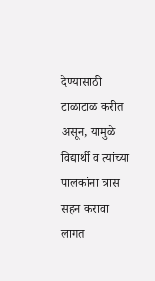देण्यासाठी टाळाटाळ करीत असून, यामुळे विद्यार्थी व त्यांच्या पालकांना त्रास सहन करावा लागत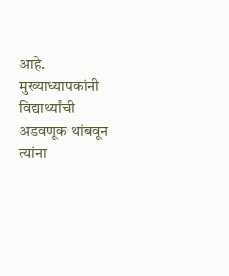आहे. मुख्याध्यापकांनी विद्यार्थ्यांची अडवणूक थांबवून त्यांना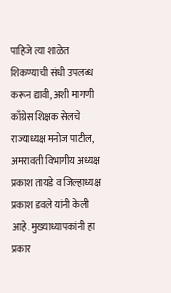पाहिजे त्या शाळेत शिकण्याची संधी उपलब्ध करून द्यावी, अशी मागणी काँग्रेस शिक्षक सेलचे राज्याध्यक्ष मनोज पाटील, अमरावती विभागीय अध्यक्ष प्रकाश तायडे व जिल्हाध्यक्ष प्रकाश डवले यांनी केली आहे. मुख्याध्यापकांनी हा प्रकार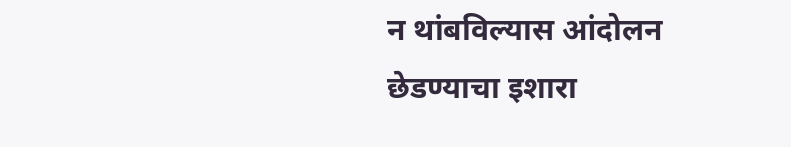न थांबविल्यास आंदोलन छेडण्याचा इशारा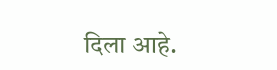दिला आहे.